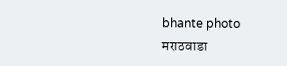bhante photo
मराठवाडा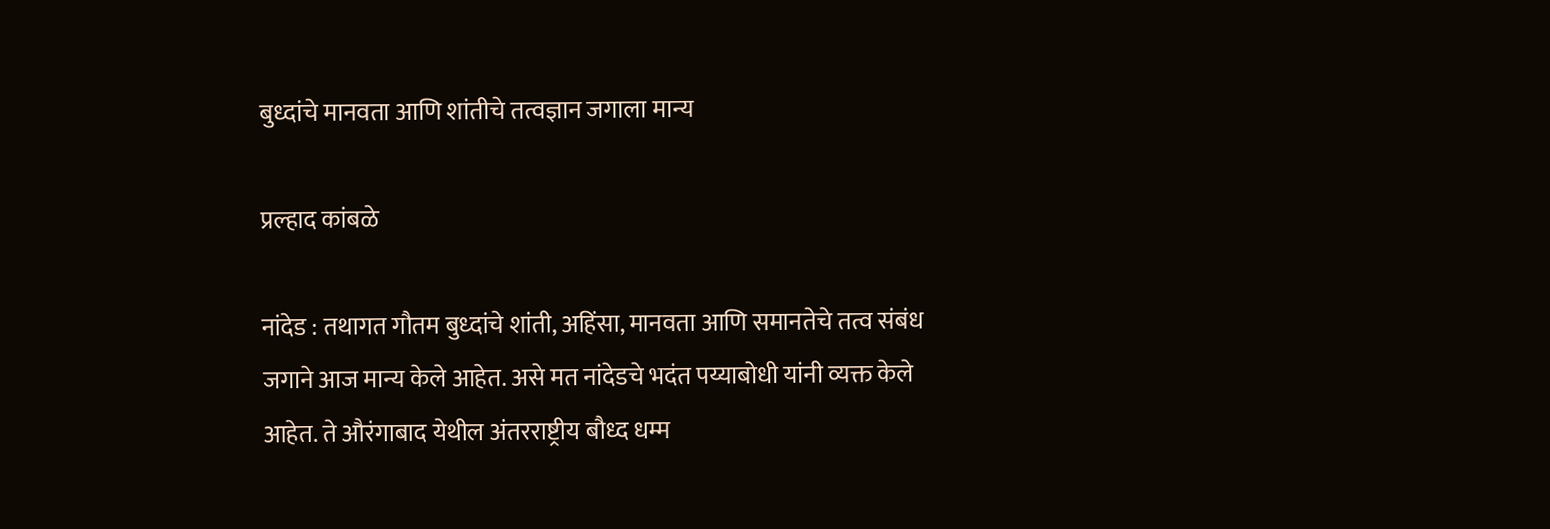बुध्दांचे मानवता आणि शांतीचे तत्वज्ञान जगाला मान्य

प्रल्हाद कांबळे

नांदेड : तथागत गौतम बुध्दांचे शांती, अहिंसा, मानवता आणि समानतेचे तत्व संबंध जगाने आज मान्य केले आहेत. असे मत नांदेडचे भदंत पय्याबोधी यांनी व्यक्त केले आहेत. ते औरंगाबाद येथील अंतरराष्ट्रीय बौध्द धम्म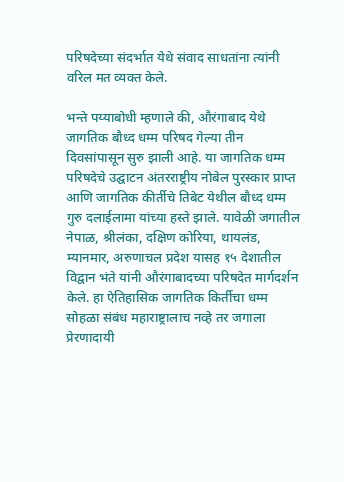परिषदेच्या संदर्भात येथे संवाद साधतांना त्यांनी वरिल मत व्यक्त केले.

भन्ते पय्याबोधी म्हणाले की, औरंगाबाद येथे जागतिक बौध्द धम्म परिषद गेल्या तीन दिवसांपासून सुरु झाली आहे. या जागतिक धम्म परिषदेचे उद्घाटन अंतरराष्ट्रीय नोबेल पुरस्कार प्राप्त आणि जागतिक कीर्तीचे तिबेट येथील बौध्द धम्म गुरु दलाईलामा यांच्या हस्ते झाले. यावेळी जगातील नेपाळ, श्रीलंका, दक्षिण कोरिया, थायलंड, म्यानमार, अरुणाचल प्रदेश यासह १५ देशातील विद्वान भंते यांनी औरंगाबादच्या परिषदेत मार्गदर्शन केले. हा ऐतिहासिक जागतिक किर्तीचा धम्म सोहळा संबंध महाराष्ट्रालाच नव्हे तर जगाला प्रेरणादायी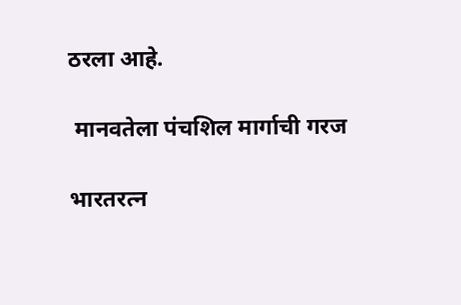ठरला आहे.

 मानवतेला पंचशिल मार्गाची गरज

भारतरत्न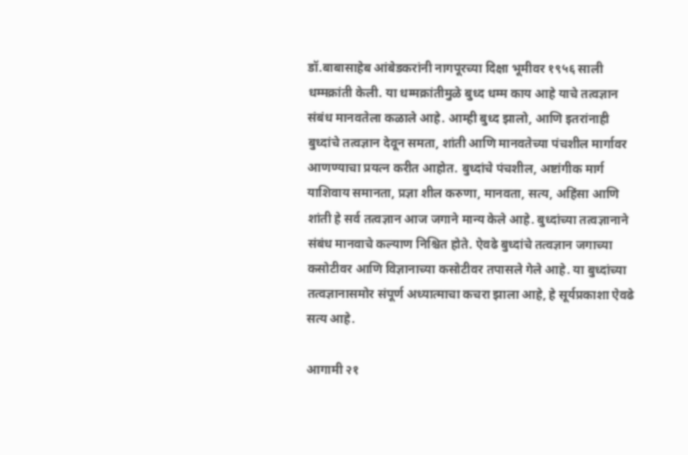डॉ.बाबासाहेब आंबेडकरांनी नागपूरच्या दिक्षा भूमीवर १९५६ साली धम्मक्रांती केली. या धम्मक्रांतीमुळे बुध्द धम्म काय आहे याचे तत्वज्ञान संबंध मानवतेला कळाले आहे. आम्ही बुध्द झालो, आणि इतरांनाही बुध्दांचे तत्वज्ञान देवून समता, शांती आणि मानवतेच्या पंचशील मार्गावर आणण्याचा प्रयत्न करीत आहोत. बुध्दांचे पंचशील, अष्टांगीक मार्ग याशिवाय समानता, प्रज्ञा शील करुणा, मानवता, सत्य, अहिंसा आणि शांती हे सर्व तत्वज्ञान आज जगाने मान्य केले आहे. बुध्दांच्या तत्वज्ञानाने संबंध मानवाचे कल्याण निश्चित होते. ऐवढे बुध्दांचे तत्वज्ञान जगाच्या कसोटीवर आणि विज्ञानाच्या कसोटीवर तपासले गेले आहे. या बुध्दांच्या तत्वज्ञानासमोर संपूर्ण अध्यात्माचा कचरा झाला आहे, हे सूर्यप्रकाशा ऐवढे सत्य आहे.

आगामी २१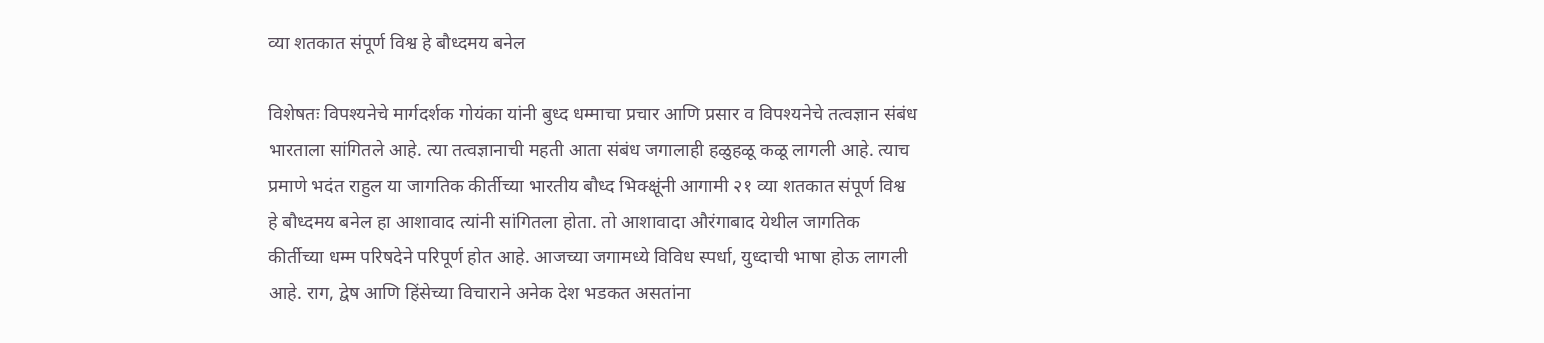व्या शतकात संपूर्ण विश्व हे बौध्दमय बनेल

विशेषतः विपश्यनेचे मार्गदर्शक गोयंका यांनी बुध्द धम्माचा प्रचार आणि प्रसार व विपश्यनेचे तत्वज्ञान संबंध भारताला सांगितले आहे. त्या तत्वज्ञानाची महती आता संबंध जगालाही हळुहळू कळू लागली आहे. त्याच प्रमाणे भदंत राहुल या जागतिक कीर्तीच्या भारतीय बौध्द भिक्क्षूंनी आगामी २१ व्या शतकात संपूर्ण विश्व हे बौध्दमय बनेल हा आशावाद त्यांनी सांगितला होता. तो आशावादा औरंगाबाद येथील जागतिक कीर्तीच्या धम्म परिषदेने परिपूर्ण होत आहे. आजच्या जगामध्ये विविध स्पर्धा, युध्दाची भाषा होऊ लागली आहे. राग, द्वेष आणि हिंसेच्या विचाराने अनेक देश भडकत असतांना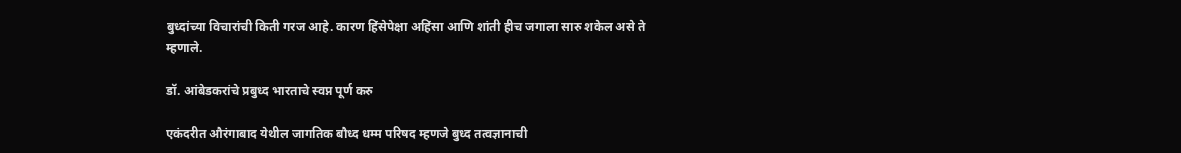बुध्दांच्या विचारांची किती गरज आहे. कारण हिंसेपेक्षा अहिंसा आणि शांती हीच जगाला सारु शकेल असे ते म्हणाले.

डॉ. आंबेडकरांचे प्रबुध्द भारताचे स्वप्न पूर्ण करु

एकंदरीत औरंगाबाद येथील जागतिक बौध्द धम्म परिषद म्हणजे बुध्द तत्वज्ञानाची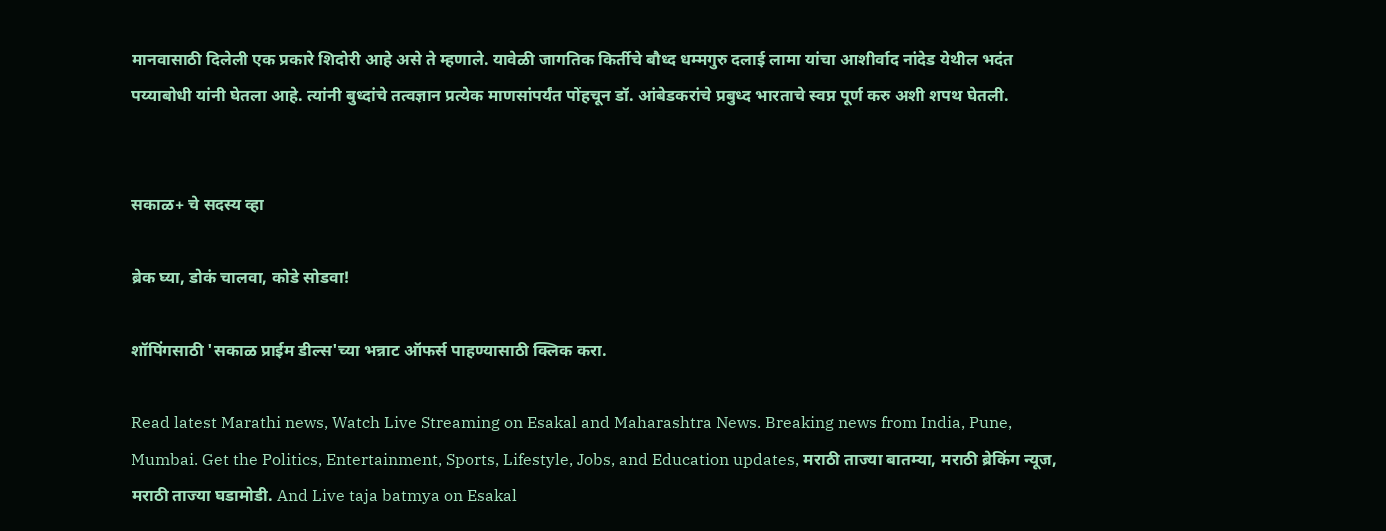मानवासाठी दिलेली एक प्रकारे शिदोरी आहे असे ते म्हणाले. यावेळी जागतिक किर्तीचे बौध्द धम्मगुरु दलाई लामा यांचा आशीर्वाद नांदेड येथील भदंत पय्याबोधी यांनी घेतला आहे. त्यांनी बुध्दांचे तत्वज्ञान प्रत्येक माणसांपर्यंत पोंहचून डॉ. आंबेडकरांचे प्रबुध्द भारताचे स्वप्न पूर्ण करु अशी शपथ घेतली.


सकाळ+ चे सदस्य व्हा

ब्रेक घ्या, डोकं चालवा, कोडे सोडवा!

शॉपिंगसाठी 'सकाळ प्राईम डील्स'च्या भन्नाट ऑफर्स पाहण्यासाठी क्लिक करा.

Read latest Marathi news, Watch Live Streaming on Esakal and Maharashtra News. Breaking news from India, Pune, Mumbai. Get the Politics, Entertainment, Sports, Lifestyle, Jobs, and Education updates, मराठी ताज्या बातम्या, मराठी ब्रेकिंग न्यूज, मराठी ताज्या घडामोडी. And Live taja batmya on Esakal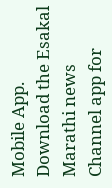Mobile App. Download the Esakal Marathi news Channel app for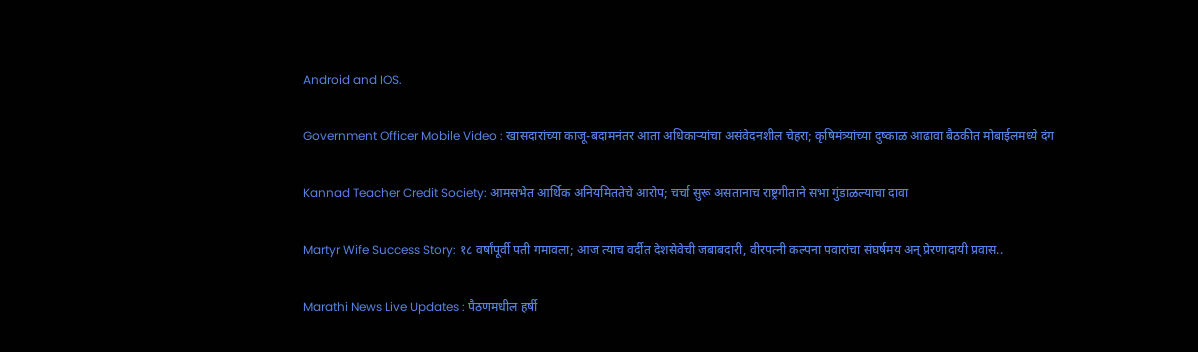Android and IOS.

Government Officer Mobile Video : खासदारांच्या काजू-बदामनंतर आता अधिकाऱ्यांचा असंवेदनशील चेहरा; कृषिमंत्र्यांच्या दुष्काळ आढावा बैठकीत मोबाईलमध्ये दंग

Kannad Teacher Credit Society: आमसभेत आर्थिक अनियमिततेचे आरोप; चर्चा सुरू असतानाच राष्ट्रगीताने सभा गुंडाळल्याचा दावा

Martyr Wife Success Story: १८ वर्षांपूर्वी पती गमावला; आज त्याच वर्दीत देशसेवेची जबाबदारी, वीरपत्‍नी कल्पना पवारांचा संघर्षमय अन् प्रेरणादायी प्रवास..

Marathi News Live Updates : पैठणमधील हर्षी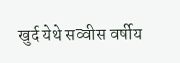खुर्द येथे सव्वीस वर्षीय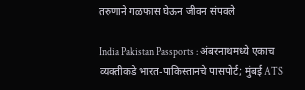तरुणाने गळफास घेऊन जीवन संपवले

India Pakistan Passports : अंबरनाथमध्ये एकाच व्यक्तीकडे भारत-पाकिस्तानचे पासपोर्ट; मुंबई ATS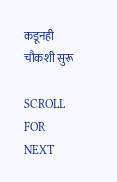कडूनही चौकशी सुरू

SCROLL FOR NEXT